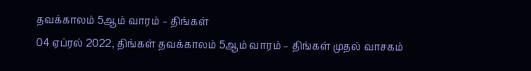தவக்காலம் 5ஆம் வாரம் – திங்கள்
04 ஏப்ரல் 2022, திங்கள் தவக்காலம் 5ஆம் வாரம் – திங்கள் முதல் வாசகம்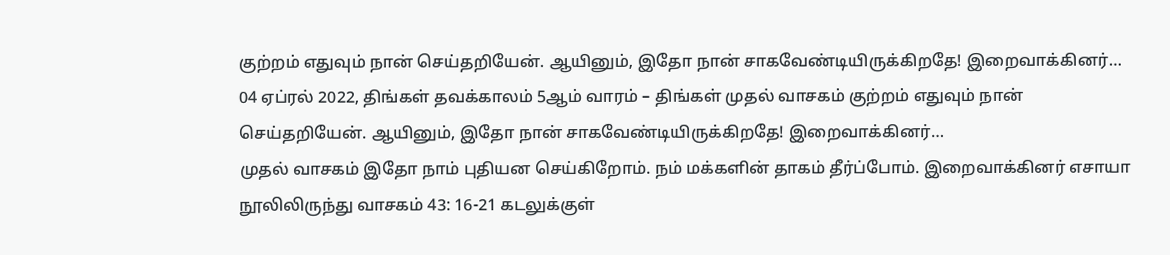குற்றம் எதுவும் நான் செய்தறியேன். ஆயினும், இதோ நான் சாகவேண்டியிருக்கிறதே! இறைவாக்கினர்…
04 ஏப்ரல் 2022, திங்கள் தவக்காலம் 5ஆம் வாரம் – திங்கள் முதல் வாசகம் குற்றம் எதுவும் நான் செய்தறியேன். ஆயினும், இதோ நான் சாகவேண்டியிருக்கிறதே! இறைவாக்கினர்…
முதல் வாசகம் இதோ நாம் புதியன செய்கிறோம். நம் மக்களின் தாகம் தீர்ப்போம். இறைவாக்கினர் எசாயா நூலிலிருந்து வாசகம் 43: 16-21 கடலுக்குள்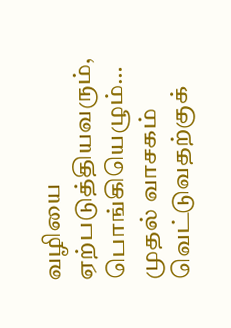வழியை ஏற்படுத்தியவரும், பொங்கியெழும்…
முதல் வாசகம் வெட்டுவதற்குக்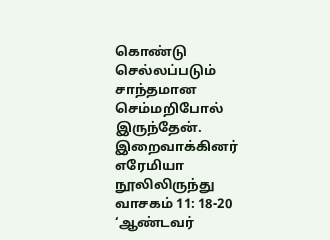கொண்டு செல்லப்படும் சாந்தமான செம்மறிபோல் இருந்தேன். இறைவாக்கினர் எரேமியா நூலிலிருந்து வாசகம் 11: 18-20 ‘ஆண்டவர்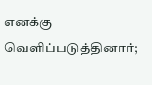எனக்கு வெளிப்படுத்தினார்;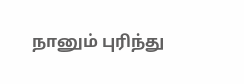நானும் புரிந்து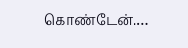கொண்டேன்.…